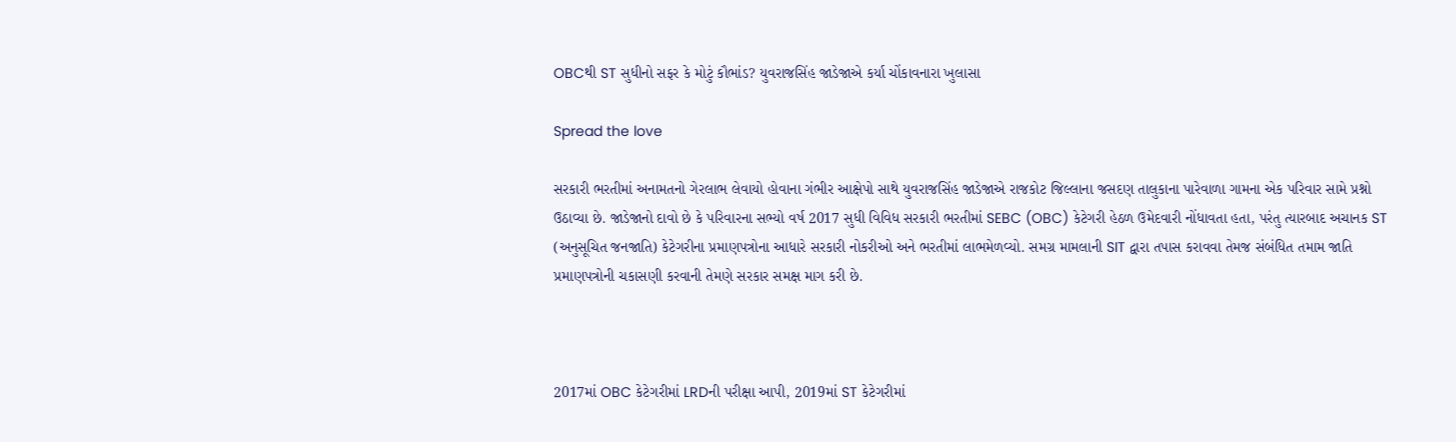OBCથી ST સુધીનો સફર કે મોટું કૌભાંડ? યુવરાજસિંહ જાડેજાએ કર્યા ચોંકાવનારા ખુલાસા

Spread the love

સરકારી ભરતીમાં અનામતનો ગેરલાભ લેવાયો હોવાના ગંભીર આક્ષેપો સાથે યુવરાજસિંહ જાડેજાએ રાજકોટ જિલ્લાના જસદણ તાલુકાના પારેવાળા ગામના એક પરિવાર સામે પ્રશ્નો ઉઠાવ્યા છે. જાડેજાનો દાવો છે કે પરિવારના સભ્યો વર્ષ 2017 સુધી વિવિધ સરકારી ભરતીમાં SEBC (OBC) કેટેગરી હેઠળ ઉમેદવારી નોંધાવતા હતા, પરંતુ ત્યારબાદ અચાનક ST (અનુસૂચિત જનજાતિ) કેટેગરીના પ્રમાણપત્રોના આધારે સરકારી નોકરીઓ અને ભરતીમાં લાભમેળવ્યો. સમગ્ર મામલાની SIT દ્વારા તપાસ કરાવવા તેમજ સંબંધિત તમામ જાતિ પ્રમાણપત્રોની ચકાસણી કરવાની તેમણે સરકાર સમક્ષ માગ કરી છે.



2017માં OBC કેટેગરીમાં LRDની પરીક્ષા આપી, 2019માં ST કેટેગરીમાં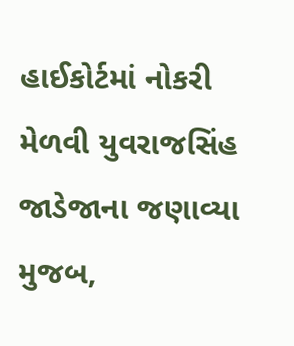હાઈકોર્ટમાં નોકરી મેળવી યુવરાજસિંહ જાડેજાના જણાવ્યા મુજબ,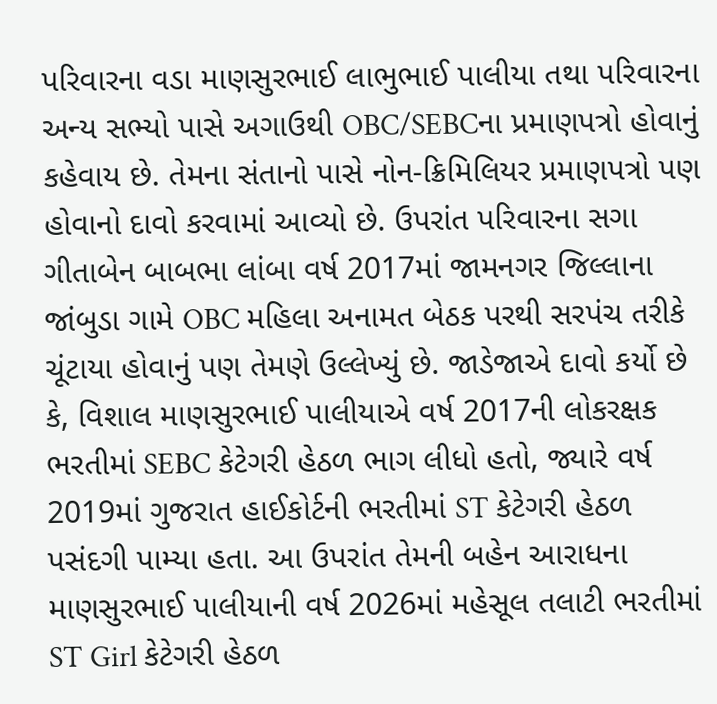પરિવારના વડા માણસુરભાઈ લાભુભાઈ પાલીયા તથા પરિવારના અન્ય સભ્યો પાસે અગાઉથી OBC/SEBCના પ્રમાણપત્રો હોવાનું કહેવાય છે. તેમના સંતાનો પાસે નોન-ક્રિમિલિયર પ્રમાણપત્રો પણ હોવાનો દાવો કરવામાં આવ્યો છે. ઉપરાંત પરિવારના સગા ગીતાબેન બાબભા લાંબા વર્ષ 2017માં જામનગર જિલ્લાના જાંબુડા ગામે OBC મહિલા અનામત બેઠક પરથી સરપંચ તરીકે ચૂંટાયા હોવાનું પણ તેમણે ઉલ્લેખ્યું છે. જાડેજાએ દાવો કર્યો છે કે, વિશાલ માણસુરભાઈ પાલીયાએ વર્ષ 2017ની લોકરક્ષક ભરતીમાં SEBC કેટેગરી હેઠળ ભાગ લીધો હતો, જ્યારે વર્ષ 2019માં ગુજરાત હાઈકોર્ટની ભરતીમાં ST કેટેગરી હેઠળ પસંદગી પામ્યા હતા. આ ઉપરાંત તેમની બહેન આરાધના માણસુરભાઈ પાલીયાની વર્ષ 2026માં મહેસૂલ તલાટી ભરતીમાં ST Girl કેટેગરી હેઠળ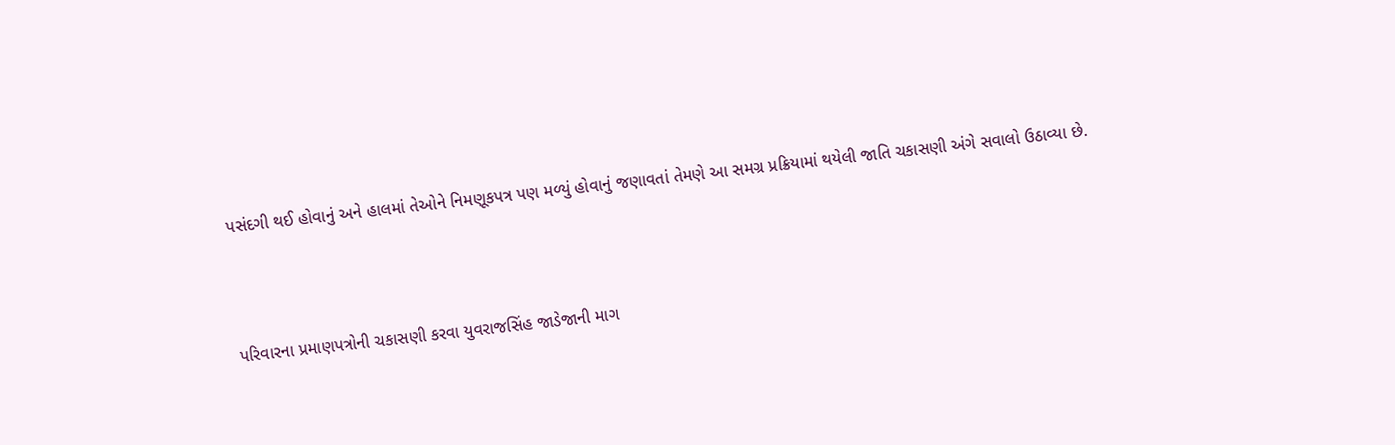પસંદગી થઈ હોવાનું અને હાલમાં તેઓને નિમણૂકપત્ર પણ મળ્યું હોવાનું જણાવતાં તેમણે આ સમગ્ર પ્રક્રિયામાં થયેલી જાતિ ચકાસણી અંગે સવાલો ઉઠાવ્યા છે.



પરિવારના પ્રમાણપત્રોની ચકાસણી કરવા યુવરાજસિંહ જાડેજાની માગ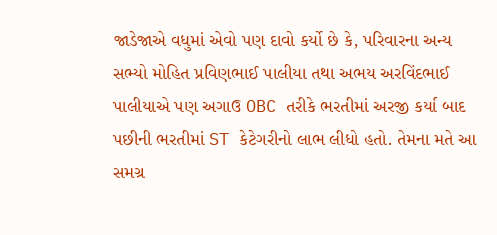જાડેજાએ વધુમાં એવો પણ દાવો કર્યો છે કે, પરિવારના અન્ય સભ્યો મોહિત પ્રવિણભાઈ પાલીયા તથા અભય અરવિંદભાઈ પાલીયાએ પણ અગાઉ OBC તરીકે ભરતીમાં અરજી કર્યા બાદ પછીની ભરતીમાં ST કેટેગરીનો લાભ લીધો હતો. તેમના મતે આ સમગ્ર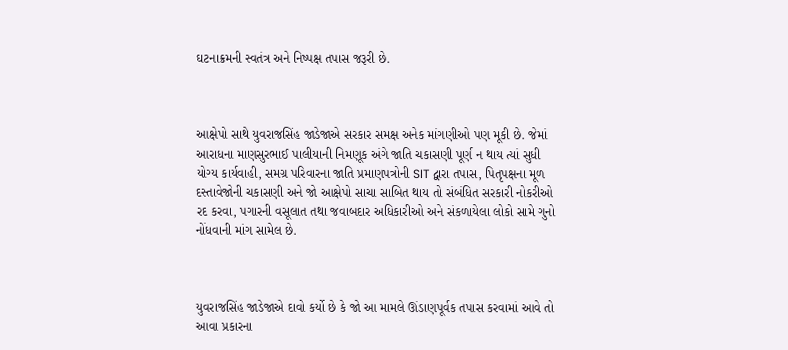ઘટનાક્રમની સ્વતંત્ર અને નિષ્પક્ષ તપાસ જરૂરી છે.



આક્ષેપો સાથે યુવરાજસિંહ જાડેજાએ સરકાર સમક્ષ અનેક માંગણીઓ પણ મૂકી છે. જેમાં આરાધના માણસુરભાઈ પાલીયાની નિમણૂક અંગે જાતિ ચકાસણી પૂર્ણ ન થાય ત્યાં સુધી યોગ્ય કાર્યવાહી, સમગ્ર પરિવારના જાતિ પ્રમાણપત્રોની SIT દ્વારા તપાસ, પિતૃપક્ષના મૂળ દસ્તાવેજોની ચકાસણી અને જો આક્ષેપો સાચા સાબિત થાય તો સંબંધિત સરકારી નોકરીઓ રદ કરવા, પગારની વસૂલાત તથા જવાબદાર અધિકારીઓ અને સંકળાયેલા લોકો સામે ગુનો નોંધવાની માંગ સામેલ છે.



યુવરાજસિંહ જાડેજાએ દાવો કર્યો છે કે જો આ મામલે ઊંડાણપૂર્વક તપાસ કરવામાં આવે તો આવા પ્રકારના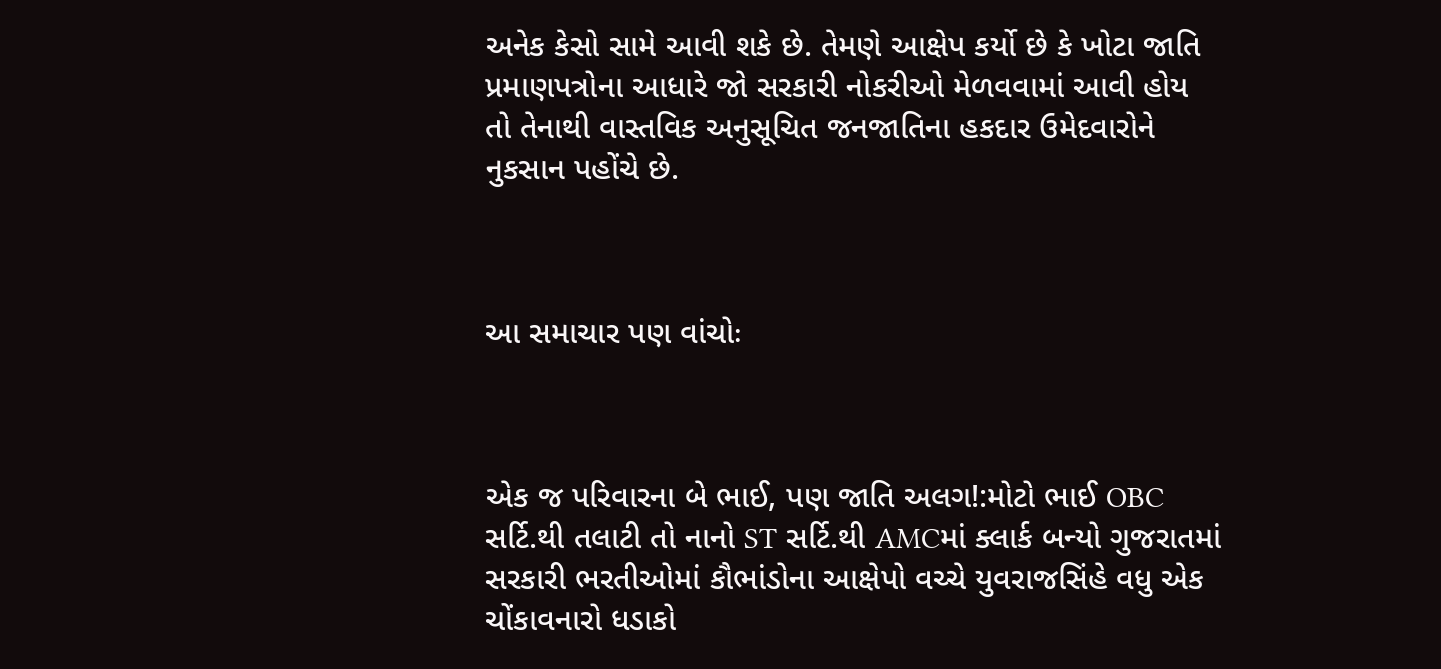અનેક કેસો સામે આવી શકે છે. તેમણે આક્ષેપ કર્યો છે કે ખોટા જાતિ પ્રમાણપત્રોના આધારે જો સરકારી નોકરીઓ મેળવવામાં આવી હોય તો તેનાથી વાસ્તવિક અનુસૂચિત જનજાતિના હકદાર ઉમેદવારોને નુકસાન પહોંચે છે.



આ સમાચાર પણ વાંચોઃ



એક જ પરિવારના બે ભાઈ, પણ જાતિ અલગ!:મોટો ભાઈ OBC સર્ટિ.થી તલાટી તો નાનો ST સર્ટિ.થી AMCમાં ક્લાર્ક બન્યો ગુજરાતમાં સરકારી ભરતીઓમાં કૌભાંડોના આક્ષેપો વચ્ચે યુવરાજસિંહે વધુ એક ચોંકાવનારો ધડાકો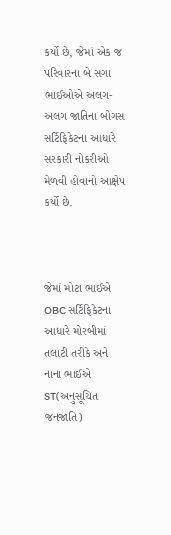કર્યો છે, જેમાં એક જ પરિવારના બે સગા ભાઈઓએ અલગ-અલગ જાતિના બોગસ સર્ટિફિકેટના આધારે સરકારી નોકરીઓ મેળવી હોવાનો આક્ષેપ કર્યો છે.



જેમાં મોટા ભાઈએ OBC સર્ટિફિકેટના આધારે મોરબીમાં તલાટી તરીકે અને નાના ભાઈએ ST(અનુસૂચિત જનજાતિ)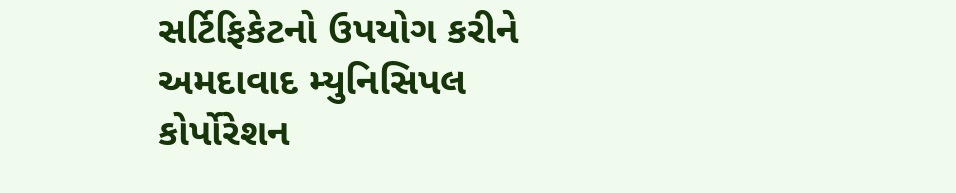સર્ટિફિકેટનો ઉપયોગ કરીને અમદાવાદ મ્યુનિસિપલ કોર્પોરેશન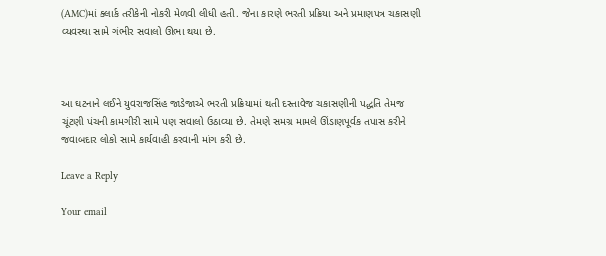(AMC)માં ક્લાર્ક તરીકેની નોકરી મેળવી લીધી હતી. જેના કારણે ભરતી પ્રક્રિયા અને પ્રમાણપત્ર ચકાસણી વ્યવસ્થા સામે ગંભીર સવાલો ઊભા થયા છે.



આ ઘટનાને લઈને યુવરાજસિંહ જાડેજાએ ભરતી પ્રક્રિયામાં થતી દસ્તાવેજ ચકાસણીની પદ્ધતિ તેમજ ચૂંટણી પંચની કામગીરી સામે પણ સવાલો ઉઠાવ્યા છે. તેમણે સમગ્ર મામલે ઊંડાણપૂર્વક તપાસ કરીને જવાબદાર લોકો સામે કાર્યવાહી કરવાની માંગ કરી છે.

Leave a Reply

Your email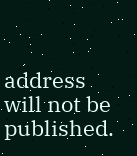address will not be published.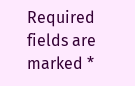Required fields are marked *